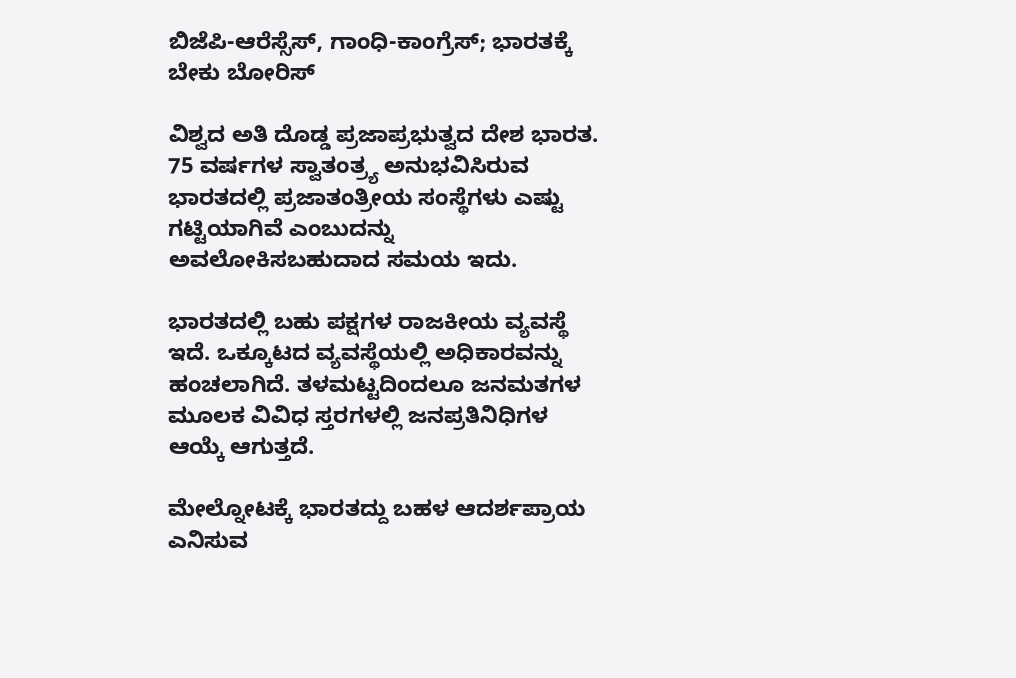ಬಿಜೆಪಿ-ಆರೆಸ್ಸೆಸ್, ಗಾಂಧಿ-ಕಾಂಗ್ರೆಸ್; ಭಾರತಕ್ಕೆ ಬೇಕು ಬೋರಿಸ್

ವಿಶ್ವದ ಅತಿ ದೊಡ್ಡ ಪ್ರಜಾಪ್ರಭುತ್ವದ ದೇಶ ಭಾರತ. 75 ವರ್ಷಗಳ ಸ್ವಾತಂತ್ರ್ಯ ಅನುಭವಿಸಿರುವ ಭಾರತದಲ್ಲಿ ಪ್ರಜಾತಂತ್ರೀಯ ಸಂಸ್ಥೆಗಳು ಎಷ್ಟು ಗಟ್ಟಿಯಾಗಿವೆ ಎಂಬುದನ್ನು ಅವಲೋಕಿಸಬಹುದಾದ ಸಮಯ ಇದು.

ಭಾರತದಲ್ಲಿ ಬಹು ಪಕ್ಷಗಳ ರಾಜಕೀಯ ವ್ಯವಸ್ಥೆ ಇದೆ. ಒಕ್ಕೂಟದ ವ್ಯವಸ್ಥೆಯಲ್ಲಿ ಅಧಿಕಾರವನ್ನು ಹಂಚಲಾಗಿದೆ. ತಳಮಟ್ಟದಿಂದಲೂ ಜನಮತಗಳ ಮೂಲಕ ವಿವಿಧ ಸ್ತರಗಳಲ್ಲಿ ಜನಪ್ರತಿನಿಧಿಗಳ ಆಯ್ಕೆ ಆಗುತ್ತದೆ.

ಮೇಲ್ನೋಟಕ್ಕೆ ಭಾರತದ್ದು ಬಹಳ ಆದರ್ಶಪ್ರಾಯ ಎನಿಸುವ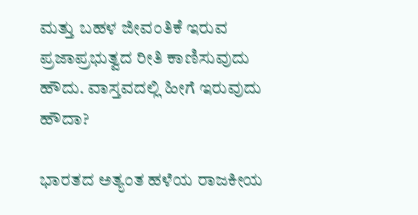ಮತ್ತು ಬಹಳ ಜೀವಂತಿಕೆ ಇರುವ ಪ್ರಜಾಪ್ರಭುತ್ವದ ರೀತಿ ಕಾಣಿಸುವುದು ಹೌದು. ವಾಸ್ತವದಲ್ಲಿ ಹೀಗೆ ಇರುವುದು ಹೌದಾ?

ಭಾರತದ ಅತ್ಯಂತ ಹಳೆಯ ರಾಜಕೀಯ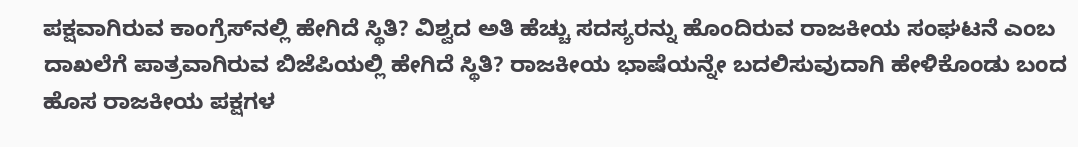ಪಕ್ಷವಾಗಿರುವ ಕಾಂಗ್ರೆಸ್‌ನಲ್ಲಿ ಹೇಗಿದೆ ಸ್ಥಿತಿ? ವಿಶ್ವದ ಅತಿ ಹೆಚ್ಚು ಸದಸ್ಯರನ್ನು ಹೊಂದಿರುವ ರಾಜಕೀಯ ಸಂಘಟನೆ ಎಂಬ ದಾಖಲೆಗೆ ಪಾತ್ರವಾಗಿರುವ ಬಿಜೆಪಿಯಲ್ಲಿ ಹೇಗಿದೆ ಸ್ಥಿತಿ? ರಾಜಕೀಯ ಭಾಷೆಯನ್ನೇ ಬದಲಿಸುವುದಾಗಿ ಹೇಳಿಕೊಂಡು ಬಂದ ಹೊಸ ರಾಜಕೀಯ ಪಕ್ಷಗಳ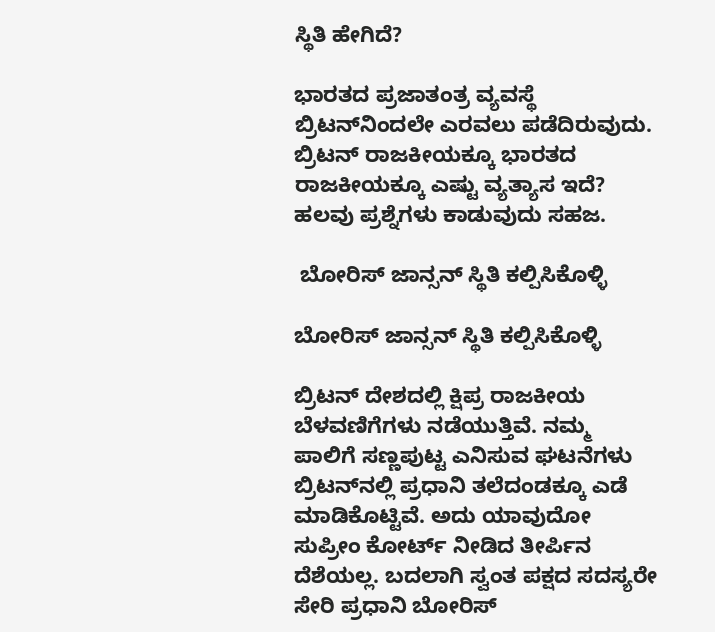ಸ್ಥಿತಿ ಹೇಗಿದೆ?

ಭಾರತದ ಪ್ರಜಾತಂತ್ರ ವ್ಯವಸ್ಥೆ ಬ್ರಿಟನ್‌ನಿಂದಲೇ ಎರವಲು ಪಡೆದಿರುವುದು. ಬ್ರಿಟನ್ ರಾಜಕೀಯಕ್ಕೂ ಭಾರತದ ರಾಜಕೀಯಕ್ಕೂ ಎಷ್ಟು ವ್ಯತ್ಯಾಸ ಇದೆ? ಹಲವು ಪ್ರಶ್ನೆಗಳು ಕಾಡುವುದು ಸಹಜ.

 ಬೋರಿಸ್ ಜಾನ್ಸನ್ ಸ್ಥಿತಿ ಕಲ್ಪಿಸಿಕೊಳ್ಳಿ

ಬೋರಿಸ್ ಜಾನ್ಸನ್ ಸ್ಥಿತಿ ಕಲ್ಪಿಸಿಕೊಳ್ಳಿ

ಬ್ರಿಟನ್ ದೇಶದಲ್ಲಿ ಕ್ಷಿಪ್ರ ರಾಜಕೀಯ ಬೆಳವಣಿಗೆಗಳು ನಡೆಯುತ್ತಿವೆ. ನಮ್ಮ ಪಾಲಿಗೆ ಸಣ್ಣಪುಟ್ಟ ಎನಿಸುವ ಘಟನೆಗಳು ಬ್ರಿಟನ್‌ನಲ್ಲಿ ಪ್ರಧಾನಿ ತಲೆದಂಡಕ್ಕೂ ಎಡೆ ಮಾಡಿಕೊಟ್ಟಿವೆ. ಅದು ಯಾವುದೋ ಸುಪ್ರೀಂ ಕೋರ್ಟ್ ನೀಡಿದ ತೀರ್ಪಿನ ದೆಶೆಯಲ್ಲ. ಬದಲಾಗಿ ಸ್ವಂತ ಪಕ್ಷದ ಸದಸ್ಯರೇ ಸೇರಿ ಪ್ರಧಾನಿ ಬೋರಿಸ್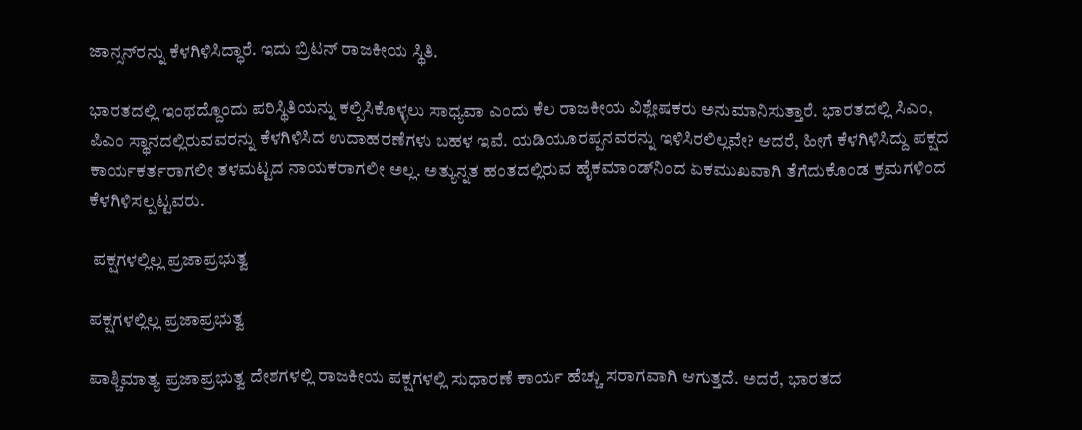ಜಾನ್ಸನ್‌ರನ್ನು ಕೆಳಗಿಳಿಸಿದ್ಧಾರೆ. ಇದು ಬ್ರಿಟನ್ ರಾಜಕೀಯ ಸ್ಥಿತಿ.

ಭಾರತದಲ್ಲಿ ಇಂಥದ್ದೊಂದು ಪರಿಸ್ಥಿತಿಯನ್ನು ಕಲ್ಪಿಸಿಕೊಳ್ಳಲು ಸಾಧ್ಯವಾ ಎಂದು ಕೆಲ ರಾಜಕೀಯ ವಿಶ್ಲೇಷಕರು ಅನುಮಾನಿಸುತ್ತಾರೆ. ಭಾರತದಲ್ಲಿ ಸಿಎಂ, ಪಿಎಂ ಸ್ಥಾನದಲ್ಲಿರುವವರನ್ನು ಕೆಳಗಿಳಿಸಿದ ಉದಾಹರಣೆಗಳು ಬಹಳ ಇವೆ. ಯಡಿಯೂರಪ್ಪನವರನ್ನು ಇಳಿಸಿರಲಿಲ್ಲವೇ? ಆದರೆ, ಹೀಗೆ ಕೆಳಗಿಳಿಸಿದ್ದು ಪಕ್ಷದ ಕಾರ್ಯಕರ್ತರಾಗಲೀ ತಳಮಟ್ಟದ ನಾಯಕರಾಗಲೀ ಅಲ್ಲ. ಅತ್ಯುನ್ನತ ಹಂತದಲ್ಲಿರುವ ಹೈಕಮಾಂಡ್‌ನಿಂದ ಏಕಮುಖವಾಗಿ ತೆಗೆದುಕೊಂಡ ಕ್ರಮಗಳಿಂದ ಕೆಳಗಿಳಿಸಲ್ಪಟ್ಟವರು.

 ಪಕ್ಷಗಳಲ್ಲಿಲ್ಲ ಪ್ರಜಾಪ್ರಭುತ್ವ

ಪಕ್ಷಗಳಲ್ಲಿಲ್ಲ ಪ್ರಜಾಪ್ರಭುತ್ವ

ಪಾಶ್ಚಿಮಾತ್ಯ ಪ್ರಜಾಪ್ರಭುತ್ವ ದೇಶಗಳಲ್ಲಿ ರಾಜಕೀಯ ಪಕ್ಷಗಳಲ್ಲಿ ಸುಧಾರಣೆ ಕಾರ್ಯ ಹೆಚ್ಚು ಸರಾಗವಾಗಿ ಆಗುತ್ತದೆ. ಅದರೆ, ಭಾರತದ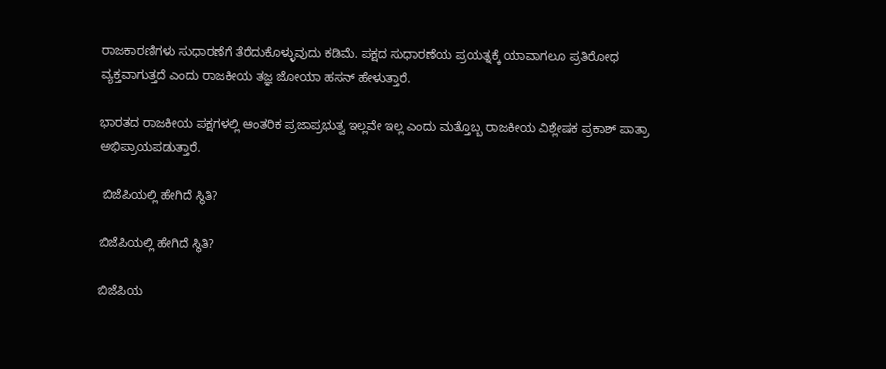ರಾಜಕಾರಣಿಗಳು ಸುಧಾರಣೆಗೆ ತೆರೆದುಕೊಳ್ಳುವುದು ಕಡಿಮೆ. ಪಕ್ಷದ ಸುಧಾರಣೆಯ ಪ್ರಯತ್ನಕ್ಕೆ ಯಾವಾಗಲೂ ಪ್ರತಿರೋಧ ವ್ಯಕ್ತವಾಗುತ್ತದೆ ಎಂದು ರಾಜಕೀಯ ತಜ್ಞ ಜೋಯಾ ಹಸನ್ ಹೇಳುತ್ತಾರೆ.

ಭಾರತದ ರಾಜಕೀಯ ಪಕ್ಷಗಳಲ್ಲಿ ಆಂತರಿಕ ಪ್ರಜಾಪ್ರಭುತ್ವ ಇಲ್ಲವೇ ಇಲ್ಲ ಎಂದು ಮತ್ತೊಬ್ಬ ರಾಜಕೀಯ ವಿಶ್ಲೇಷಕ ಪ್ರಕಾಶ್ ಪಾತ್ರಾ ಅಭಿಪ್ರಾಯಪಡುತ್ತಾರೆ.

 ಬಿಜೆಪಿಯಲ್ಲಿ ಹೇಗಿದೆ ಸ್ಥಿತಿ?

ಬಿಜೆಪಿಯಲ್ಲಿ ಹೇಗಿದೆ ಸ್ಥಿತಿ?

ಬಿಜೆಪಿಯ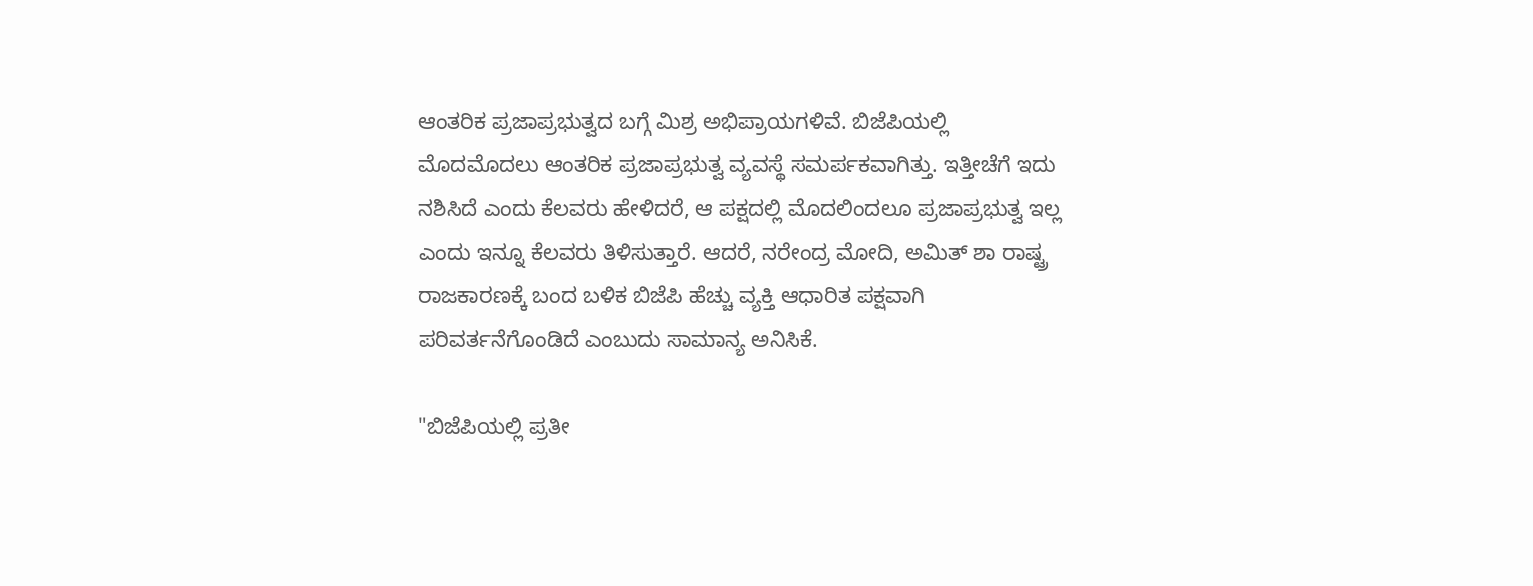ಆಂತರಿಕ ಪ್ರಜಾಪ್ರಭುತ್ವದ ಬಗ್ಗೆ ಮಿಶ್ರ ಅಭಿಪ್ರಾಯಗಳಿವೆ. ಬಿಜೆಪಿಯಲ್ಲಿ ಮೊದಮೊದಲು ಆಂತರಿಕ ಪ್ರಜಾಪ್ರಭುತ್ವ ವ್ಯವಸ್ಥೆ ಸಮರ್ಪಕವಾಗಿತ್ತು. ಇತ್ತೀಚೆಗೆ ಇದು ನಶಿಸಿದೆ ಎಂದು ಕೆಲವರು ಹೇಳಿದರೆ, ಆ ಪಕ್ಷದಲ್ಲಿ ಮೊದಲಿಂದಲೂ ಪ್ರಜಾಪ್ರಭುತ್ವ ಇಲ್ಲ ಎಂದು ಇನ್ನೂ ಕೆಲವರು ತಿಳಿಸುತ್ತಾರೆ. ಆದರೆ, ನರೇಂದ್ರ ಮೋದಿ, ಅಮಿತ್ ಶಾ ರಾಷ್ಟ್ರ ರಾಜಕಾರಣಕ್ಕೆ ಬಂದ ಬಳಿಕ ಬಿಜೆಪಿ ಹೆಚ್ಚು ವ್ಯಕ್ತಿ ಆಧಾರಿತ ಪಕ್ಷವಾಗಿ ಪರಿವರ್ತನೆಗೊಂಡಿದೆ ಎಂಬುದು ಸಾಮಾನ್ಯ ಅನಿಸಿಕೆ.

"ಬಿಜೆಪಿಯಲ್ಲಿ ಪ್ರತೀ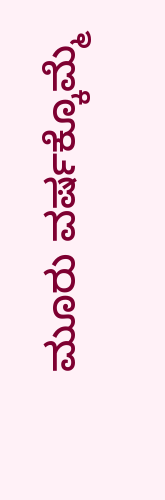ಮೂರು ವರ್ಷಕ್ಕೊಮ್ಮೆ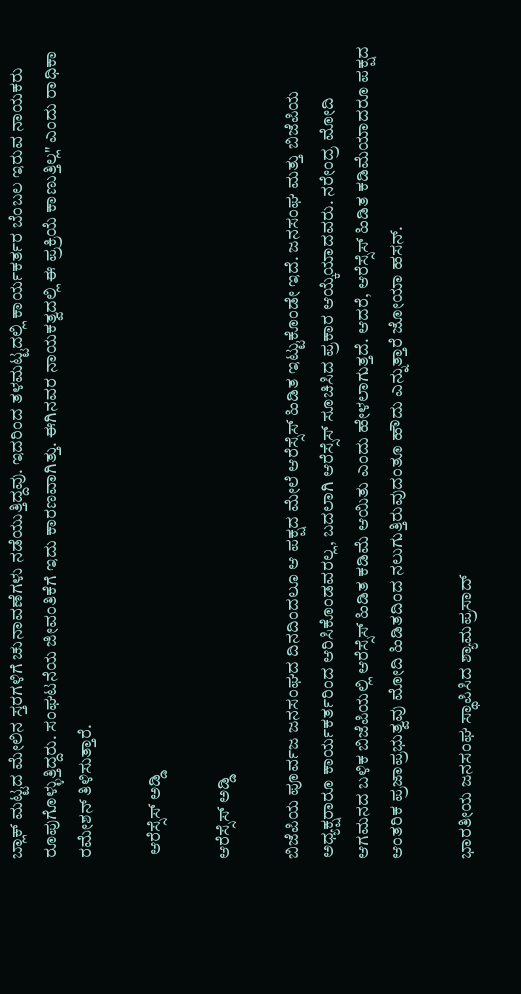ಬ್ಲಾಕ್ ಮಟ್ಟದ ಮೇಲಿನ ಸ್ತರಗಳಿಗೆ ಚುನಾವಣೆಗಳು ನಡೆಯುತ್ತಿದ್ದವು. ಇದರಿಂದ ತಳಮಟ್ಟದಲ್ಲಿ ಕಾರ್ಯಕರ್ತರ ಬೆಂಬಲ ಇರುವ ನಾಯಕರು ರೂಪುಗೊಳ್ಳುತ್ತಿದ್ದರು. ಸಂಘಟನೆಯ ಜೀವಂತಿಕೆಗೆ ಇದು ಕಾರಣವಾಗಿತ್ತು. ಈಗಿನವರ ನಾಯಕತ್ವದಲ್ಲಿ ಈ ಪ್ರಕ್ರಿಯೆ ಕಾಣುತ್ತಿಲ್ಲ" ಎಂದು ರಾಧಿಕಾ ರಮೇಶನ್ ತಿಳಿಸುತ್ತಾರೆ.

 ಆರೆಸ್ಸೆಸ್ ಅಡ್ಡಿ

ಆರೆಸ್ಸೆಸ್ ಅಡ್ಡಿ

ಬಿಜೆಪಿಯ ಪೂರ್ವಜ ಜನಸಂಘದ ದಿನದಿಂದಲೂ ಆ ಪಕ್ಷದ ಮೇಲೆ ಆರೆಸ್ಸೆಸ್ ಹಿಡಿತ ಇಟ್ಟುಕೊಂಡೇ ಇದೆ. ಜನಸಂಘ ಮತ್ತು ಬಿಜೆಪಿಯ ಅಧ್ಯಕ್ಷರಾರೂ ಕಾರ್ಯಕರ್ತರಿಂದ ಆರಿಸಿಕೊಂಡವರಲ್ಲ, ಬದಲಾಗಿ ಆರೆಸ್ಸೆಸ್ ಸೂಚಿಸಿದ ಪ್ರಕಾರ ಆಯ್ಕೆಯಾದವರು. ನರೇಂದ್ರ ಮೋದಿ ಆಗಮನದ ಬಳಿಕ ಬಿಜೆಪಿಯಲ್ಲಿ ಆರೆಸ್ಸೆಸ್ ಹಿಡಿತ ಕಡಿಮೆ ಆಯಿತು ಎಂದು ಹೇಳಲಾಗುತ್ತದೆ. ಆದರೆ, ಆರೆಸ್ಸೆಸ್ ಹಿಡಿತ ಕಡಿಮೆಯಾದರೂ ಪಕ್ಷದ ಆಂತರಿಕ ಪ್ರಜಾಪ್ರಭುತ್ವವು ಮೋದಿ ಹಿಡಿತದಿಂದ ನಲುಗುತ್ತಿರುವುದಂತೂ ಹೌದು ಎನ್ನುತ್ತಾರೆ ಜೋಯಾ ಹಸನ್.

ಭಾರತೀಯ ಜನಸಂಘ ಸ್ಥಾಪಿಸಿದ ಶ್ಯಾಮಪ್ರಸಾದ್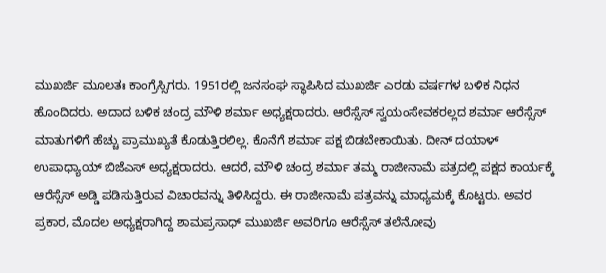ಮುಖರ್ಜಿ ಮೂಲತಃ ಕಾಂಗ್ರೆಸ್ಸಿಗರು. 1951ರಲ್ಲಿ ಜನಸಂಘ ಸ್ಥಾಪಿಸಿದ ಮುಖರ್ಜಿ ಎರಡು ವರ್ಷಗಳ ಬಳಿಕ ನಿಧನ ಹೊಂದಿದರು. ಅದಾದ ಬಳಿಕ ಚಂದ್ರ ಮೌಳಿ ಶರ್ಮಾ ಅಧ್ಯಕ್ಷರಾದರು. ಆರೆಸ್ಸೆಸ್ ಸ್ವಯಂಸೇವಕರಲ್ಲದ ಶರ್ಮಾ ಆರೆಸ್ಸೆಸ್ ಮಾತುಗಳಿಗೆ ಹೆಚ್ಚು ಪ್ರಾಮುಖ್ಯತೆ ಕೊಡುತ್ತಿರಲಿಲ್ಲ. ಕೊನೆಗೆ ಶರ್ಮಾ ಪಕ್ಷ ಬಿಡಬೇಕಾಯಿತು. ದೀನ್ ದಯಾಳ್ ಉಪಾಧ್ಯಾಯ್ ಬಿಜೆಎಸ್ ಅಧ್ಯಕ್ಷರಾದರು. ಆದರೆ, ಮೌಳಿ ಚಂದ್ರ ಶರ್ಮಾ ತಮ್ಮ ರಾಜೀನಾಮೆ ಪತ್ರದಲ್ಲಿ ಪಕ್ಷದ ಕಾರ್ಯಕ್ಕೆ ಆರೆಸ್ಸೆಸ್ ಅಡ್ಡಿ ಪಡಿಸುತ್ತಿರುವ ವಿಚಾರವನ್ನು ತಿಳಿಸಿದ್ದರು. ಈ ರಾಜೀನಾಮೆ ಪತ್ರವನ್ನು ಮಾಧ್ಯಮಕ್ಕೆ ಕೊಟ್ಟರು. ಅವರ ಪ್ರಕಾರ, ಮೊದಲ ಅಧ್ಯಕ್ಷರಾಗಿದ್ದ ಶಾಮಪ್ರಸಾಧ್ ಮುಖರ್ಜಿ ಅವರಿಗೂ ಆರೆಸ್ಸೆಸ್ ತಲೆನೋವು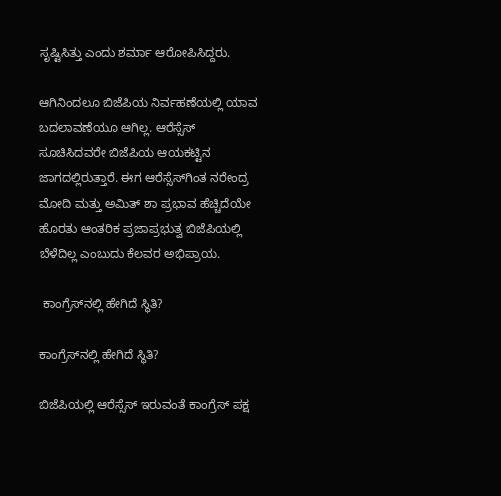ಸೃಷ್ಟಿಸಿತ್ತು ಎಂದು ಶರ್ಮಾ ಆರೋಪಿಸಿದ್ದರು.

ಆಗಿನಿಂದಲೂ ಬಿಜೆಪಿಯ ನಿರ್ವಹಣೆಯಲ್ಲಿ ಯಾವ ಬದಲಾವಣೆಯೂ ಆಗಿಲ್ಲ. ಆರೆಸ್ಸೆಸ್ ಸೂಚಿಸಿದವರೇ ಬಿಜೆಪಿಯ ಆಯಕಟ್ಟಿನ ಜಾಗದಲ್ಲಿರುತ್ತಾರೆ. ಈಗ ಆರೆಸ್ಸೆಸ್‌ಗಿಂತ ನರೇಂದ್ರ ಮೋದಿ ಮತ್ತು ಅಮಿತ್ ಶಾ ಪ್ರಭಾವ ಹೆಚ್ಚಿದೆಯೇ ಹೊರತು ಆಂತರಿಕ ಪ್ರಜಾಪ್ರಭುತ್ವ ಬಿಜೆಪಿಯಲ್ಲಿ ಬೆಳೆದಿಲ್ಲ ಎಂಬುದು ಕೆಲವರ ಅಭಿಪ್ರಾಯ.

 ಕಾಂಗ್ರೆಸ್‌ನಲ್ಲಿ ಹೇಗಿದೆ ಸ್ಥಿತಿ?

ಕಾಂಗ್ರೆಸ್‌ನಲ್ಲಿ ಹೇಗಿದೆ ಸ್ಥಿತಿ?

ಬಿಜೆಪಿಯಲ್ಲಿ ಆರೆಸ್ಸೆಸ್ ಇರುವಂತೆ ಕಾಂಗ್ರೆಸ್ ಪಕ್ಷ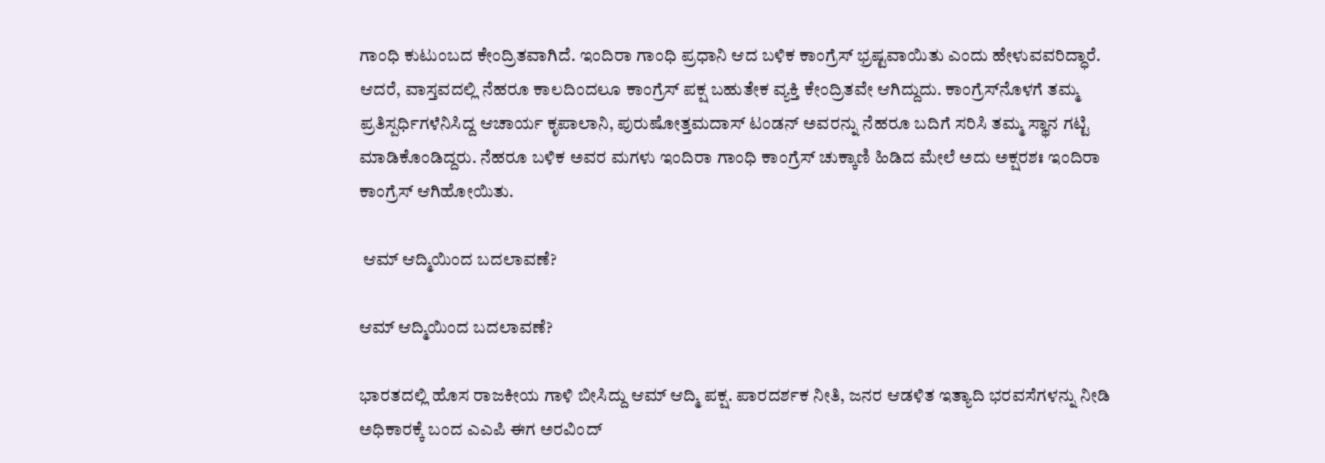ಗಾಂಧಿ ಕುಟುಂಬದ ಕೇಂದ್ರಿತವಾಗಿದೆ. ಇಂದಿರಾ ಗಾಂಧಿ ಪ್ರಧಾನಿ ಆದ ಬಳಿಕ ಕಾಂಗ್ರೆಸ್ ಭ್ರಷ್ಟವಾಯಿತು ಎಂದು ಹೇಳುವವರಿದ್ಧಾರೆ. ಆದರೆ, ವಾಸ್ತವದಲ್ಲಿ ನೆಹರೂ ಕಾಲದಿಂದಲೂ ಕಾಂಗ್ರೆಸ್ ಪಕ್ಷ ಬಹುತೇಕ ವ್ಯಕ್ತಿ ಕೇಂದ್ರಿತವೇ ಆಗಿದ್ದುದು. ಕಾಂಗ್ರೆಸ್‌ನೊಳಗೆ ತಮ್ಮ ಪ್ರತಿಸ್ಪರ್ಧಿಗಳೆನಿಸಿದ್ದ ಆಚಾರ್ಯ ಕೃಪಾಲಾನಿ, ಪುರುಷೋತ್ತಮದಾಸ್ ಟಂಡನ್ ಅವರನ್ನು ನೆಹರೂ ಬದಿಗೆ ಸರಿಸಿ ತಮ್ಮ ಸ್ಥಾನ ಗಟ್ಟಿ ಮಾಡಿಕೊಂಡಿದ್ದರು. ನೆಹರೂ ಬಳಿಕ ಅವರ ಮಗಳು ಇಂದಿರಾ ಗಾಂಧಿ ಕಾಂಗ್ರೆಸ್ ಚುಕ್ಕಾಣಿ ಹಿಡಿದ ಮೇಲೆ ಅದು ಅಕ್ಷರಶಃ ಇಂದಿರಾ ಕಾಂಗ್ರೆಸ್ ಆಗಿಹೋಯಿತು.

 ಆಮ್ ಆದ್ಮಿಯಿಂದ ಬದಲಾವಣೆ?

ಆಮ್ ಆದ್ಮಿಯಿಂದ ಬದಲಾವಣೆ?

ಭಾರತದಲ್ಲಿ ಹೊಸ ರಾಜಕೀಯ ಗಾಳಿ ಬೀಸಿದ್ದು ಆಮ್ ಆದ್ಮಿ ಪಕ್ಷ. ಪಾರದರ್ಶಕ ನೀತಿ, ಜನರ ಆಡಳಿತ ಇತ್ಯಾದಿ ಭರವಸೆಗಳನ್ನು ನೀಡಿ ಅಧಿಕಾರಕ್ಕೆ ಬಂದ ಎಎಪಿ ಈಗ ಅರವಿಂದ್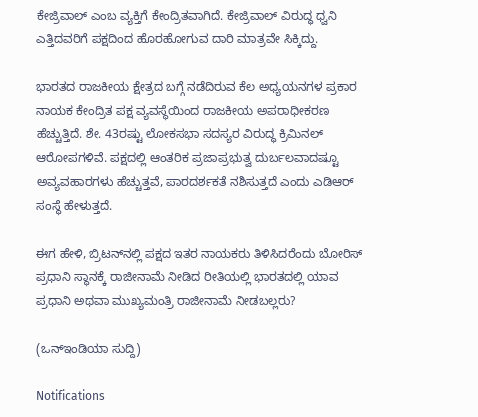ಕೇಜ್ರಿವಾಲ್ ಎಂಬ ವ್ಯಕ್ತಿಗೆ ಕೇಂದ್ರಿತವಾಗಿದೆ. ಕೇಜ್ರಿವಾಲ್ ವಿರುದ್ಧ ಧ್ವನಿ ಎತ್ತಿದವರಿಗೆ ಪಕ್ಷದಿಂದ ಹೊರಹೋಗುವ ದಾರಿ ಮಾತ್ರವೇ ಸಿಕ್ಕಿದ್ದು.

ಭಾರತದ ರಾಜಕೀಯ ಕ್ಷೇತ್ರದ ಬಗ್ಗೆ ನಡೆದಿರುವ ಕೆಲ ಅಧ್ಯಯನಗಳ ಪ್ರಕಾರ ನಾಯಕ ಕೇಂದ್ರಿತ ಪಕ್ಷ ವ್ಯವಸ್ಥೆಯಿಂದ ರಾಜಕೀಯ ಅಪರಾಧೀಕರಣ ಹೆಚ್ಚುತ್ತಿದೆ. ಶೇ. 43ರಷ್ಟು ಲೋಕಸಭಾ ಸದಸ್ಯರ ವಿರುದ್ಧ ಕ್ರಿಮಿನಲ್ ಆರೋಪಗಳಿವೆ. ಪಕ್ಷದಲ್ಲಿ ಆಂತರಿಕ ಪ್ರಜಾಪ್ರಭುತ್ವ ದುರ್ಬಲವಾದಷ್ಟೂ ಅವ್ಯವಹಾರಗಳು ಹೆಚ್ಚುತ್ತವೆ, ಪಾರದರ್ಶಕತೆ ನಶಿಸುತ್ತದೆ ಎಂದು ಎಡಿಆರ್ ಸಂಸ್ಥೆ ಹೇಳುತ್ತದೆ.

ಈಗ ಹೇಳಿ, ಬ್ರಿಟನ್‌ನಲ್ಲಿ ಪಕ್ಷದ ಇತರ ನಾಯಕರು ತಿಳಿಸಿದರೆಂದು ಬೋರಿಸ್ ಪ್ರಧಾನಿ ಸ್ಥಾನಕ್ಕೆ ರಾಜೀನಾಮೆ ನೀಡಿದ ರೀತಿಯಲ್ಲಿ ಭಾರತದಲ್ಲಿ ಯಾವ ಪ್ರಧಾನಿ ಅಥವಾ ಮುಖ್ಯಮಂತ್ರಿ ರಾಜೀನಾಮೆ ನೀಡಬಲ್ಲರು?

(ಒನ್ಇಂಡಿಯಾ ಸುದ್ದಿ)

Notifications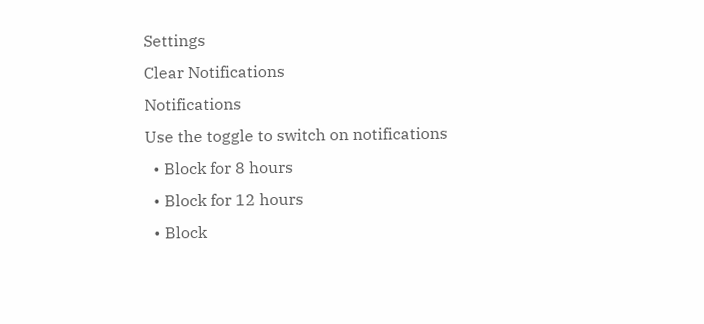Settings
Clear Notifications
Notifications
Use the toggle to switch on notifications
  • Block for 8 hours
  • Block for 12 hours
  • Block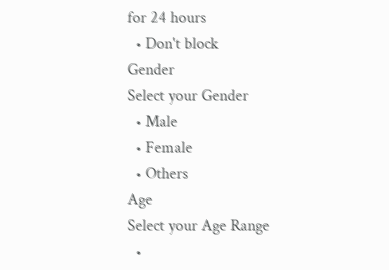for 24 hours
  • Don't block
Gender
Select your Gender
  • Male
  • Female
  • Others
Age
Select your Age Range
  •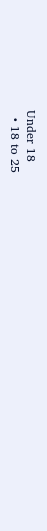Under 18
  • 18 to 25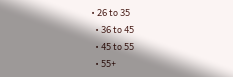• 26 to 35
  • 36 to 45
  • 45 to 55
  • 55+